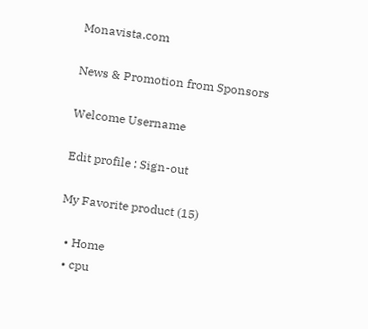Monavista.com

News & Promotion from Sponsors

Welcome Username

Edit profile : Sign-out

My Favorite product (15)

  • Home
  • cpu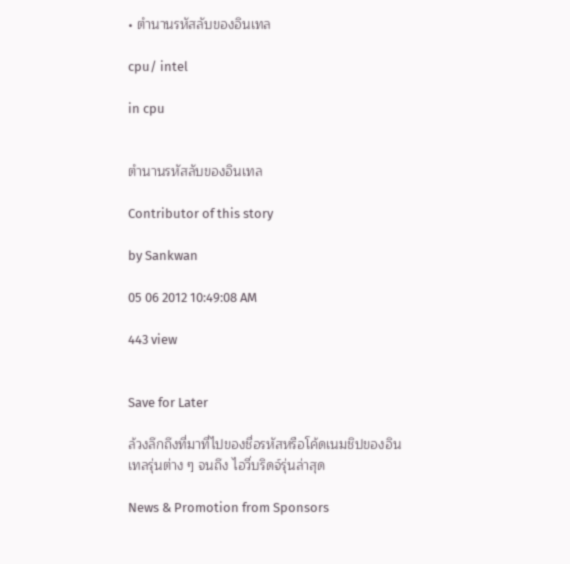• ตำนานรหัสลับของอินเทล

cpu/ intel

in cpu


ตำนานรหัสลับของอินเทล

Contributor of this story

by Sankwan

05 06 2012 10:49:08 AM

443 view


Save for Later

ล้วงลึกถึงที่มาที่ไปของชื่อรหัสหรือโค้ดเนมชิปของอินเทลรุ่นต่าง ๆ จนถึง ไอวี่บริดจ์รุ่นล่าสุด

News & Promotion from Sponsors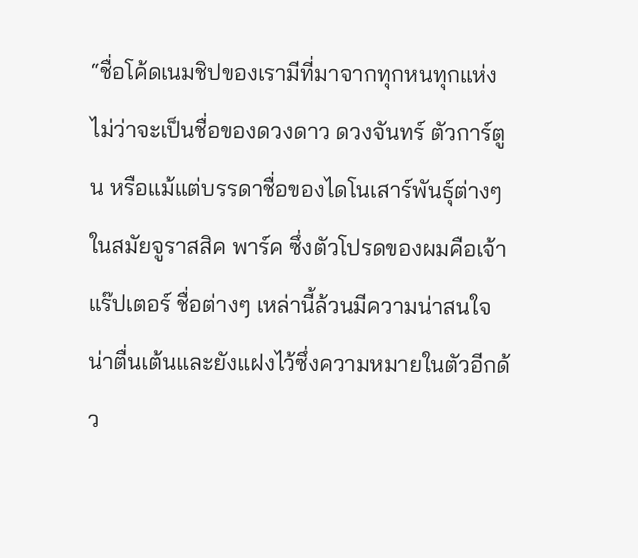“ชื่อโค้ดเนมชิปของเรามีที่มาจากทุกหนทุกแห่ง ไม่ว่าจะเป็นชื่อของดวงดาว ดวงจันทร์ ตัวการ์ตูน หรือแม้แต่บรรดาชื่อของไดโนเสาร์พันธุ์ต่างๆ ในสมัยจูราสสิค พาร์ค ซึ่งตัวโปรดของผมคือเจ้า แร๊ปเตอร์ ชื่อต่างๆ เหล่านี้ล้วนมีความน่าสนใจ น่าตื่นเต้นและยังแฝงไว้ซึ่งความหมายในตัวอีกด้ว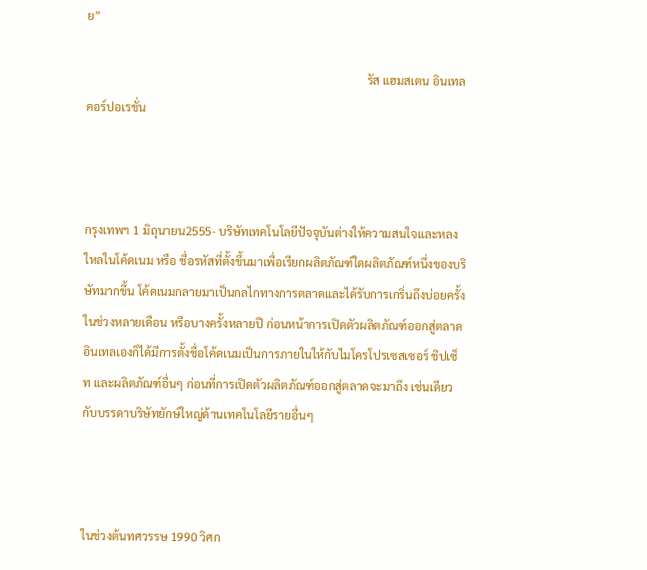ย”

                                                                                                รัส แฮมสเตน อินเทล คอร์ปอเรชั่น



กรุงเทพฯ 1 มิถุนายน2555- บริษัทเทคโนโลยีปัจจุบันต่างให้ความสนใจและหลงใหลในโค้ดเนม หรือ ชื่อรหัสที่ตั้งขึ้นมาเพื่อเรียกผลิตภัณฑ์ใดผลิตภัณฑ์หนึ่งของบริษัทมากขึ้น โค้ดเนมกลายมาเป็นกลไกทางการตลาดและได้รับการเกริ่นถึงบ่อยครั้งในช่วงหลายเดือน หรือบางครั้งหลายปี ก่อนหน้าการเปิดตัวผลิตภัณฑ์ออกสู่ตลาด อินเทลเองก็ได้มีการตั้งชื่อโค้ดเนมเป็นการภายในให้กับไมโครโปรเซสเซอร์ ชิปเซ็ท และผลิตภัณฑ์อื่นๆ ก่อนที่การเปิดตัวผลิตภัณฑ์ออกสู่ตลาดจะมาถึง เช่นเดียวกับบรรดาบริษัทยักษ์ใหญ่ด้านเทคโนโลยีรายอื่นๆ



ในช่วงต้นทศวรรษ 1990 วิศก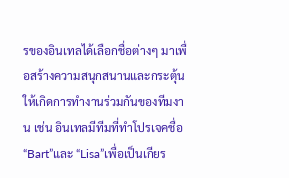รของอินเทลได้เลือกชื่อต่างๆ มาเพื่อสร้างความสนุกสนานและกระตุ้นให้เกิดการทำงานร่วมกันของทีมงาน เช่น อินเทลมีทีมที่ทำโปรเจคชื่อ “Bart”และ “Lisa”เพื่อเป็นเกียร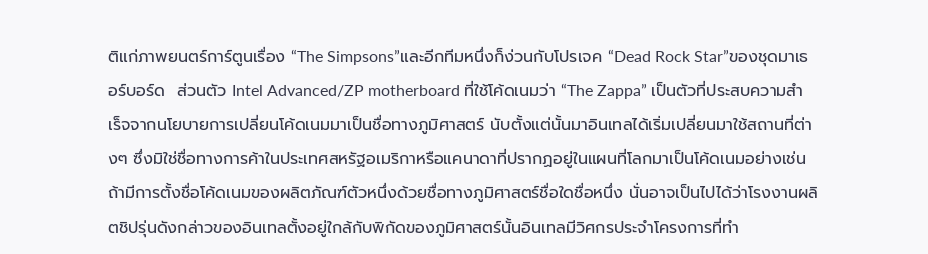ติแก่ภาพยนตร์การ์ตูนเรื่อง “The Simpsons”และอีกทีมหนึ่งก็ง่วนกับโปรเจค “Dead Rock Star”ของชุดมาเธอร์บอร์ด  ส่วนตัว Intel Advanced/ZP motherboard ที่ใช้โค้ดเนมว่า “The Zappa” เป็นตัวที่ประสบความสำเร็จจากนโยบายการเปลี่ยนโค้ดเนมมาเป็นชื่อทางภูมิศาสตร์ นับตั้งแต่นั้นมาอินเทลได้เริ่มเปลี่ยนมาใช้สถานที่ต่างๆ ซึ่งมิใช่ชื่อทางการค้าในประเทศสหรัฐอเมริกาหรือแคนาดาที่ปรากฏอยู่ในแผนที่โลกมาเป็นโค้ดเนมอย่างเช่น ถ้ามีการตั้งชื่อโค้ดเนมของผลิตภัณฑ์ตัวหนึ่งด้วยชื่อทางภูมิศาสตร์ชื่อใดชื่อหนึ่ง นั่นอาจเป็นไปได้ว่าโรงงานผลิตชิปรุ่นดังกล่าวของอินเทลตั้งอยู่ใกล้กับพิกัดของภูมิศาสตร์นั้นอินเทลมีวิศกรประจำโครงการที่ทำ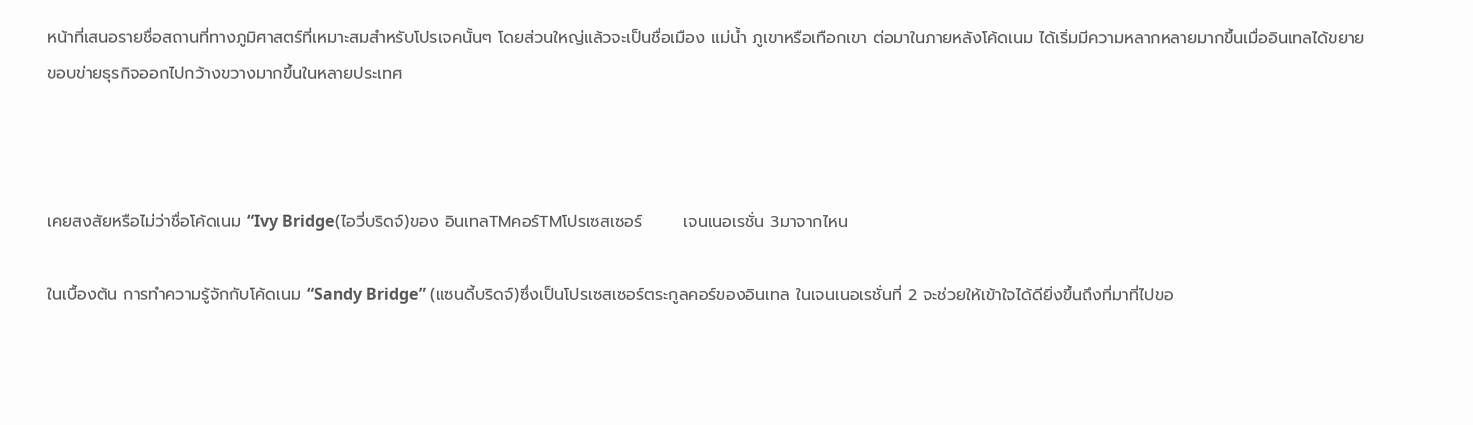หน้าที่เสนอรายชื่อสถานที่ทางภูมิศาสตร์ที่เหมาะสมสำหรับโปรเจคนั้นๆ โดยส่วนใหญ่แล้วจะเป็นชื่อเมือง แม่น้ำ ภูเขาหรือเทือกเขา ต่อมาในภายหลังโค้ดเนม ได้เริ่มมีความหลากหลายมากขึ้นเมื่ออินเทลได้ขยายขอบข่ายธุรกิจออกไปกว้างขวางมากขึ้นในหลายประเทศ



เคยสงสัยหรือไม่ว่าชื่อโค้ดเนม “Ivy Bridge(ไอวี่บริดจ์)ของ อินเทลTMคอร์TMโปรเซสเซอร์       เจนเนอเรชั่น 3มาจากไหน

ในเบื้องต้น การทำความรู้จักกับโค้ดเนม “Sandy Bridge” (แซนดี้บริดจ์)ซึ่งเป็นโปรเซสเซอร์ตระกูลคอร์ของอินเทล ในเจนเนอเรชั่นที่ 2 จะช่วยให้เข้าใจได้ดียิ่งขึ้นถึงที่มาที่ไปขอ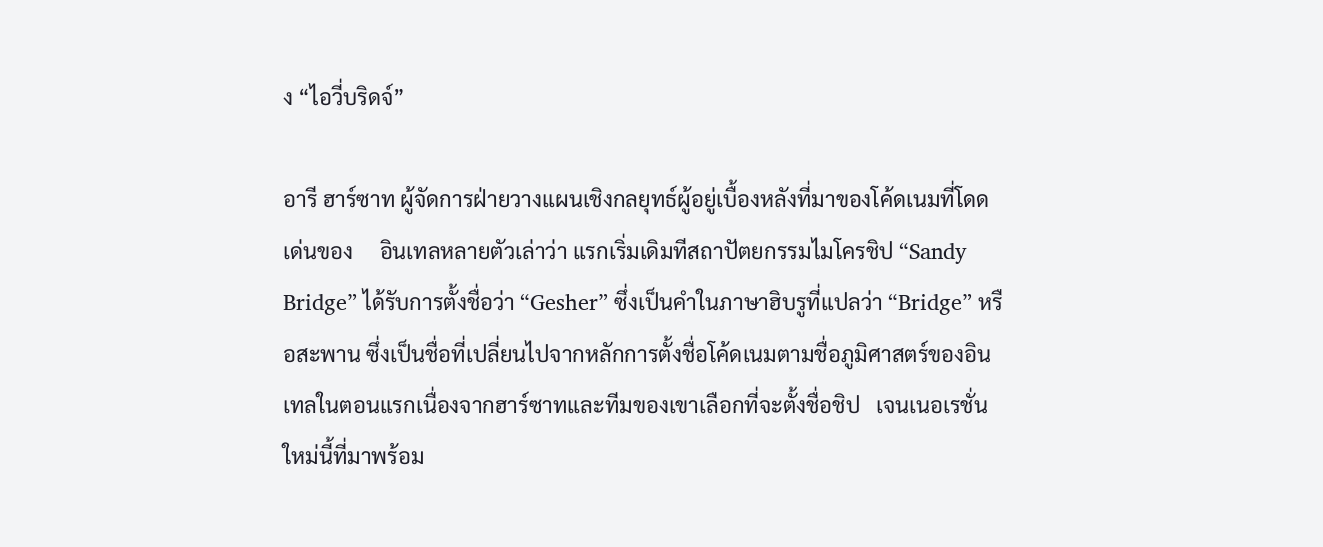ง “ไอวี่บริดจ์”

อารี ฮาร์ซาท ผู้จัดการฝ่ายวางแผนเชิงกลยุทธ์ผู้อยู่เบื้องหลังที่มาของโค้ดเนมที่โดดเด่นของ     อินเทลหลายตัวเล่าว่า แรกเริ่มเดิมทีสถาปัตยกรรมไมโครชิป “Sandy Bridge” ได้รับการตั้งชื่อว่า “Gesher” ซึ่งเป็นคำในภาษาฮิบรูที่แปลว่า “Bridge” หรือสะพาน ซึ่งเป็นชื่อที่เปลี่ยนไปจากหลักการตั้งชื่อโค้ดเนมตามชื่อภูมิศาสตร์ของอินเทลในตอนแรกเนื่องจากฮาร์ซาทและทีมของเขาเลือกที่จะตั้งชื่อชิป   เจนเนอเรชั่นใหม่นี้ที่มาพร้อม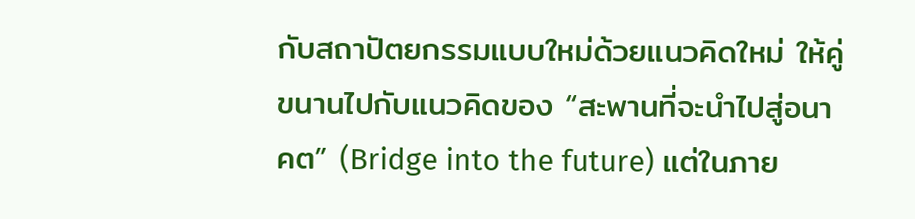กับสถาปัตยกรรมแบบใหม่ด้วยแนวคิดใหม่ ให้คู่ขนานไปกับแนวคิดของ “สะพานที่จะนำไปสู่อนาคต” (Bridge into the future) แต่ในภาย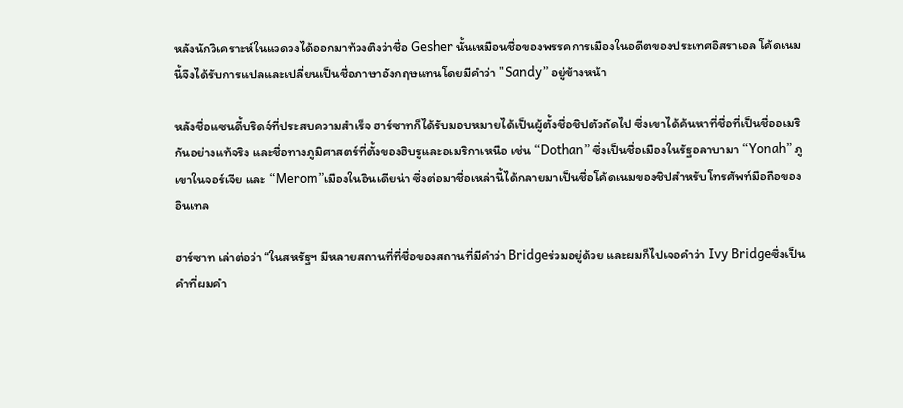หลังนักวิเคราะห์ในแวดวงได้ออกมาท้วงติงว่าชื่อ Gesher นั้นเหมือนชื่อของพรรคการเมืองในอดีตของประเทศอิสราเอล โค้ดเนมนี้จึงได้รับการแปลและเปลี่ยนเป็นชื่อภาษาอังกฤษแทนโดยมีคำว่า "Sandy” อยู่ข้างหน้า

หลังชื่อแซนดี้บริดจ์ที่ประสบความสำเร็จ ฮาร์ซาทก็ได้รับมอบหมายได้เป็นผู้ตั้งชื่อชิปตัวถัดไป ซึ่งเขาได้ค้นหาที่ชื่อที่เป็นชื่ออเมริกันอย่างแท้จริง และชื่อทางภูมิศาสตร์ที่ตั้งของฮิบรูและอเมริกาเหนือ เช่น “Dothan” ซึ่งเป็นชื่อเมืองในรัฐอลาบามา “Yonah” ภูเขาในจอร์เจีย และ “Merom”เมืองในอินเดียน่า ซึ่งต่อมาชื่อเหล่านี้ได้กลายมาเป็นชื่อโค้ดเนมของชิปสำหรับโทรศัพท์มือถือของอินเทล

ฮาร์ซาท เล่าต่อว่า “ในสหรัฐฯ มีหลายสถานที่ที่ชื่อของสถานที่มีคำว่า Bridgeร่วมอยู่ด้วย และผมก็ไปเจอคำว่า Ivy Bridgeซึ่งเป็นคำที่ผมคำ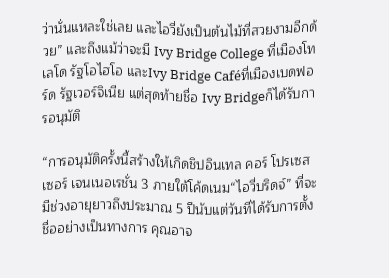ว่านั่นแหละใช่เลย และไอวี่ยังเป็นต้นไม้ที่สวยงามอีกด้วย” และถึงแม้ว่าจะมี Ivy Bridge College ที่เมืองโทเลโด รัฐโอไฮโอ และIvy Bridge Caféที่เมืองเบดฟอร์ด รัฐเวอร์จิเนีย แต่สุดท้ายชื่อ Ivy Bridgeก็ได้รับการอนุมัติ

“การอนุมัติครั้งนี้สร้างให้เกิดชิปอินเทล คอร์ โปรเซสเซอร์ เจนเนอเรชั่น 3 ภายใต้โค้ดเนม“ไอวี่บริดจ์” ที่จะมีช่วงอายุยาวถึงประมาณ 5 ปีนับแต่วันที่ได้รับการตั้งชื่ออย่างเป็นทางการ คุณอาจ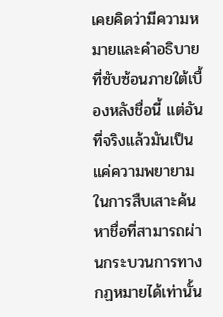เคยคิดว่ามีความหมายและคำอธิบายที่ซับซ้อนภายใต้เบื้องหลังชื่อนี้ แต่อันที่จริงแล้วมันเป็นแค่ความพยายามในการสืบเสาะค้นหาชื่อที่สามารถผ่านกระบวนการทางกฏหมายได้เท่านั้น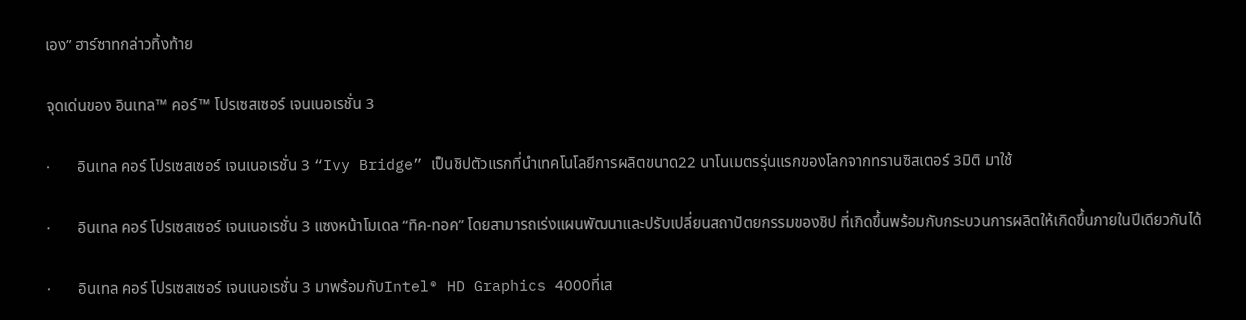เอง” ฮาร์ซาทกล่าวทิ้งท้าย

จุดเด่นของ อินเทล™ คอร์™ โปรเซสเซอร์ เจนเนอเรชั่น 3

·       อินเทล คอร์ โปรเซสเซอร์ เจนเนอเรชั่น 3 “Ivy Bridge” เป็นชิปตัวแรกที่นำเทคโนโลยีการผลิตขนาด22 นาโนเมตรรุ่นแรกของโลกจากทรานซิสเตอร์ 3มิติ มาใช้

·       อินเทล คอร์ โปรเซสเซอร์ เจนเนอเรชั่น 3 แซงหน้าโมเดล “ทิค-ทอค” โดยสามารถเร่งแผนพัฒนาและปรับเปลี่ยนสถาปัตยกรรมของชิป ที่เกิดขึ้นพร้อมกับกระบวนการผลิตให้เกิดขึ้นภายในปีเดียวกันได้

·       อินเทล คอร์ โปรเซสเซอร์ เจนเนอเรชั่น 3 มาพร้อมกับIntel® HD Graphics 4000ที่เส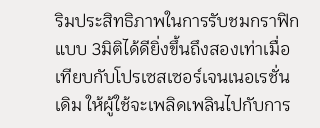ริมประสิทธิภาพในการรับชมกราฟิกแบบ 3มิติได้ดียิ่งขึ้นถึงสองเท่าเมื่อเทียบกับโปรเซสเซอร์เจนเนอเรชั่นเดิม ให้ผู้ใช้จะเพลิดเพลินไปกับการ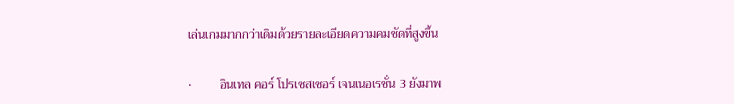เล่นเกมมากกว่าเดิมด้วยรายละเอียดความคมชัดที่สูงขึ้น

·         อินเทล คอร์ โปรเซสเซอร์ เจนเนอเรชั่น 3 ยังมาพ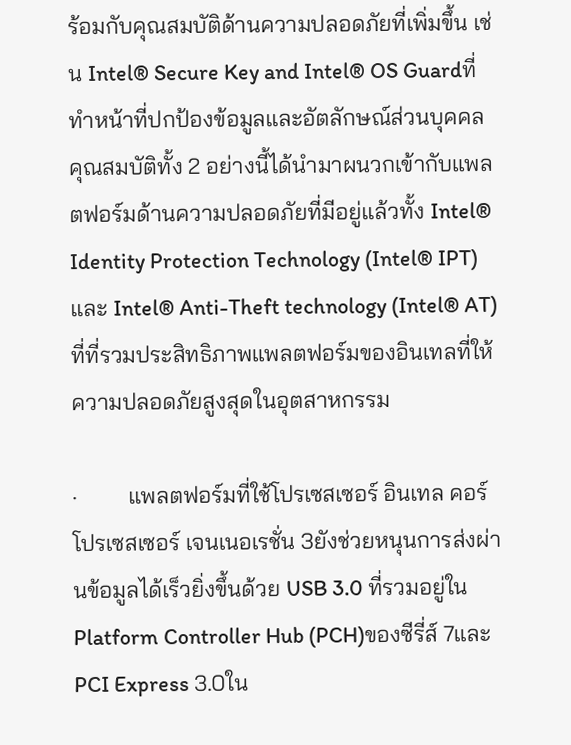ร้อมกับคุณสมบัติด้านความปลอดภัยที่เพิ่มขึ้น เช่น Intel® Secure Key and Intel® OS Guardที่ทำหน้าที่ปกป้องข้อมูลและอัตลักษณ์ส่วนบุคคล  คุณสมบัติทั้ง 2 อย่างนี้ได้นำมาผนวกเข้ากับแพลตฟอร์มด้านความปลอดภัยที่มีอยู่แล้วทั้ง Intel® Identity Protection Technology (Intel® IPT)และ Intel® Anti-Theft technology (Intel® AT)ที่ที่รวมประสิทธิภาพแพลตฟอร์มของอินเทลที่ให้ความปลอดภัยสูงสุดในอุตสาหกรรม

·         แพลตฟอร์มที่ใช้โปรเซสเซอร์ อินเทล คอร์ โปรเซสเซอร์ เจนเนอเรชั่น 3ยังช่วยหนุนการส่งผ่านข้อมูลได้เร็วยิ่งขึ้นด้วย USB 3.0 ที่รวมอยู่ใน Platform Controller Hub (PCH)ของซีรี่ส์ 7และ PCI Express 3.0ใน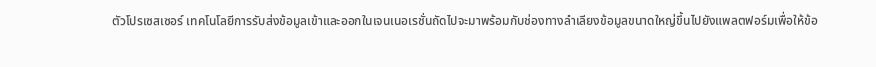ตัวโปรเซสเซอร์ เทคโนโลยีการรับส่งข้อมูลเข้าและออกในเจนเนอเรชั่นถัดไปจะมาพร้อมกับช่องทางลำเลียงข้อมูลขนาดใหญ่ขึ้นไปยังแพลตฟอร์มเพื่อให้ข้อ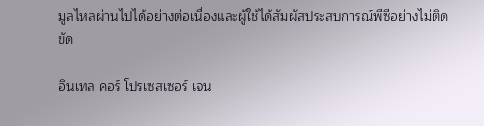มูลไหลผ่านไปได้อย่างต่อเนื่องและผู้ใช้ได้สัมผัสประสบการณ์พีซีอย่างไม่ติดขัด

อินเทล คอร์ โปรเซสเซอร์ เจน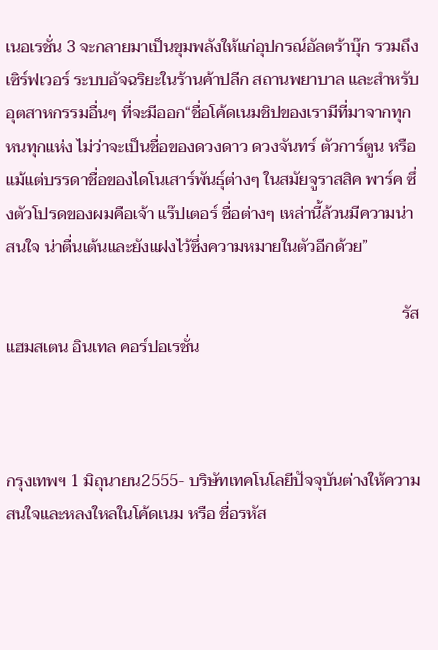เนอเรชั่น 3 จะกลายมาเป็นขุมพลังให้แก่อุปกรณ์อัลตร้าบุ๊ก รวมถึง เซิร์ฟเวอร์ ระบบอัจฉริยะในร้านค้าปลีก สถานพยาบาล และสำหรับอุตสาหกรรมอื่นๆ ที่จะมีออก“ชื่อโค้ดเนมชิปของเรามีที่มาจากทุกหนทุกแห่ง ไม่ว่าจะเป็นชื่อของดวงดาว ดวงจันทร์ ตัวการ์ตูน หรือแม้แต่บรรดาชื่อของไดโนเสาร์พันธุ์ต่างๆ ในสมัยจูราสสิค พาร์ค ซึ่งตัวโปรดของผมคือเจ้า แร๊ปเตอร์ ชื่อต่างๆ เหล่านี้ล้วนมีความน่าสนใจ น่าตื่นเต้นและยังแฝงไว้ซึ่งความหมายในตัวอีกด้วย”

                                                                                                รัส แฮมสเตน อินเทล คอร์ปอเรชั่น



กรุงเทพฯ 1 มิถุนายน2555- บริษัทเทคโนโลยีปัจจุบันต่างให้ความสนใจและหลงใหลในโค้ดเนม หรือ ชื่อรหัส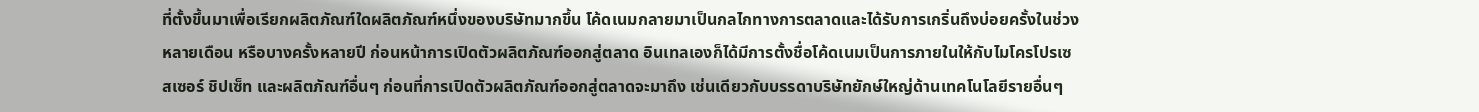ที่ตั้งขึ้นมาเพื่อเรียกผลิตภัณฑ์ใดผลิตภัณฑ์หนึ่งของบริษัทมากขึ้น โค้ดเนมกลายมาเป็นกลไกทางการตลาดและได้รับการเกริ่นถึงบ่อยครั้งในช่วงหลายเดือน หรือบางครั้งหลายปี ก่อนหน้าการเปิดตัวผลิตภัณฑ์ออกสู่ตลาด อินเทลเองก็ได้มีการตั้งชื่อโค้ดเนมเป็นการภายในให้กับไมโครโปรเซสเซอร์ ชิปเซ็ท และผลิตภัณฑ์อื่นๆ ก่อนที่การเปิดตัวผลิตภัณฑ์ออกสู่ตลาดจะมาถึง เช่นเดียวกับบรรดาบริษัทยักษ์ใหญ่ด้านเทคโนโลยีรายอื่นๆ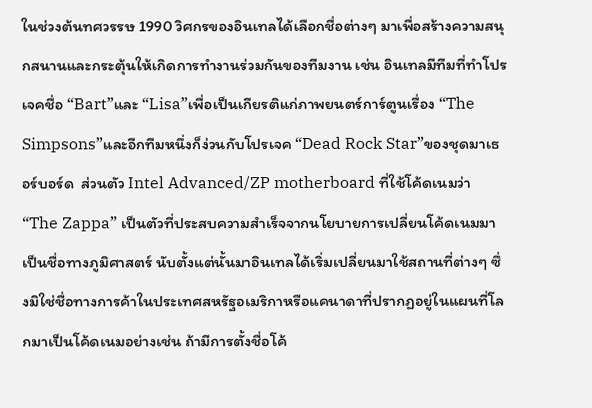ในช่วงต้นทศวรรษ 1990 วิศกรของอินเทลได้เลือกชื่อต่างๆ มาเพื่อสร้างความสนุกสนานและกระตุ้นให้เกิดการทำงานร่วมกันของทีมงาน เช่น อินเทลมีทีมที่ทำโปรเจคชื่อ “Bart”และ “Lisa”เพื่อเป็นเกียรติแก่ภาพยนตร์การ์ตูนเรื่อง “The Simpsons”และอีกทีมหนึ่งก็ง่วนกับโปรเจค “Dead Rock Star”ของชุดมาเธอร์บอร์ด  ส่วนตัว Intel Advanced/ZP motherboard ที่ใช้โค้ดเนมว่า “The Zappa” เป็นตัวที่ประสบความสำเร็จจากนโยบายการเปลี่ยนโค้ดเนมมาเป็นชื่อทางภูมิศาสตร์ นับตั้งแต่นั้นมาอินเทลได้เริ่มเปลี่ยนมาใช้สถานที่ต่างๆ ซึ่งมิใช่ชื่อทางการค้าในประเทศสหรัฐอเมริกาหรือแคนาดาที่ปรากฏอยู่ในแผนที่โลกมาเป็นโค้ดเนมอย่างเช่น ถ้ามีการตั้งชื่อโค้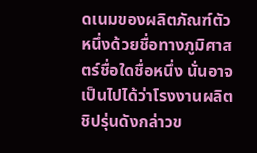ดเนมของผลิตภัณฑ์ตัวหนึ่งด้วยชื่อทางภูมิศาสตร์ชื่อใดชื่อหนึ่ง นั่นอาจเป็นไปได้ว่าโรงงานผลิตชิปรุ่นดังกล่าวข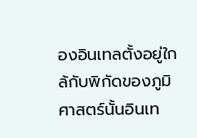องอินเทลตั้งอยู่ใกล้กับพิกัดของภูมิศาสตร์นั้นอินเท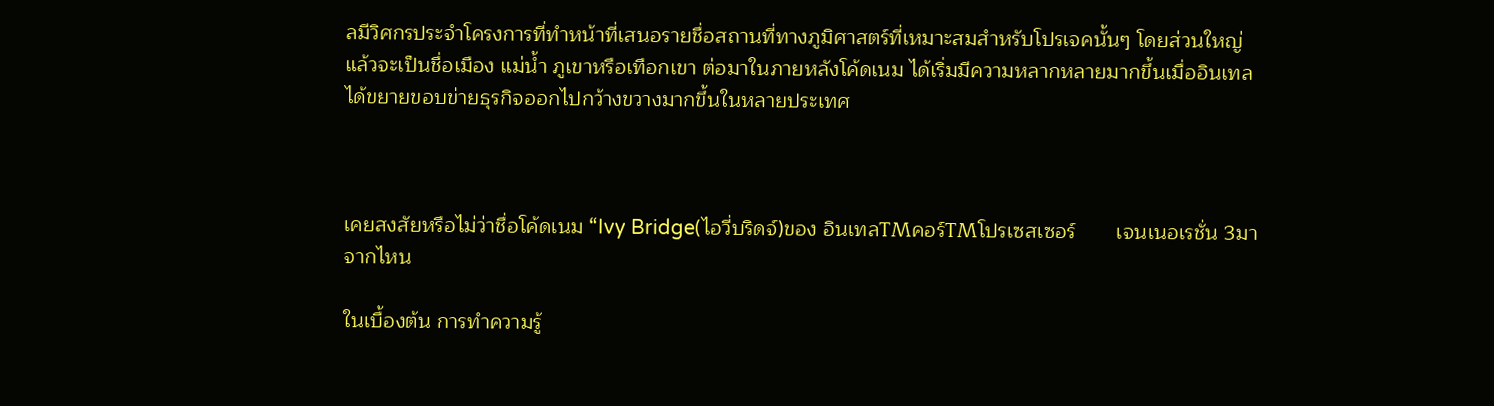ลมีวิศกรประจำโครงการที่ทำหน้าที่เสนอรายชื่อสถานที่ทางภูมิศาสตร์ที่เหมาะสมสำหรับโปรเจคนั้นๆ โดยส่วนใหญ่แล้วจะเป็นชื่อเมือง แม่น้ำ ภูเขาหรือเทือกเขา ต่อมาในภายหลังโค้ดเนม ได้เริ่มมีความหลากหลายมากขึ้นเมื่ออินเทลได้ขยายขอบข่ายธุรกิจออกไปกว้างขวางมากขึ้นในหลายประเทศ



เคยสงสัยหรือไม่ว่าชื่อโค้ดเนม “Ivy Bridge(ไอวี่บริดจ์)ของ อินเทลTMคอร์TMโปรเซสเซอร์       เจนเนอเรชั่น 3มาจากไหน

ในเบื้องต้น การทำความรู้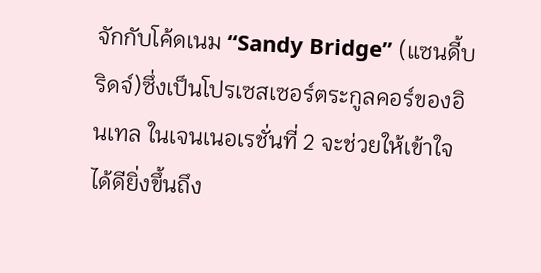จักกับโค้ดเนม “Sandy Bridge” (แซนดี้บริดจ์)ซึ่งเป็นโปรเซสเซอร์ตระกูลคอร์ของอินเทล ในเจนเนอเรชั่นที่ 2 จะช่วยให้เข้าใจได้ดียิ่งขึ้นถึง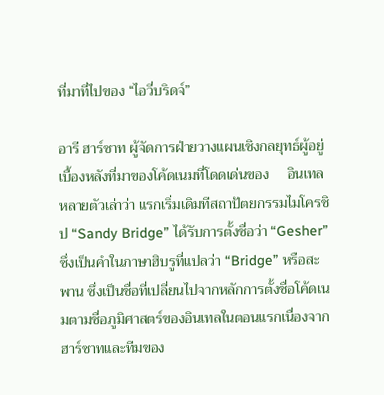ที่มาที่ไปของ “ไอวี่บริดจ์”

อารี ฮาร์ซาท ผู้จัดการฝ่ายวางแผนเชิงกลยุทธ์ผู้อยู่เบื้องหลังที่มาของโค้ดเนมที่โดดเด่นของ     อินเทลหลายตัวเล่าว่า แรกเริ่มเดิมทีสถาปัตยกรรมไมโครชิป “Sandy Bridge” ได้รับการตั้งชื่อว่า “Gesher” ซึ่งเป็นคำในภาษาฮิบรูที่แปลว่า “Bridge” หรือสะพาน ซึ่งเป็นชื่อที่เปลี่ยนไปจากหลักการตั้งชื่อโค้ดเนมตามชื่อภูมิศาสตร์ของอินเทลในตอนแรกเนื่องจากฮาร์ซาทและทีมของ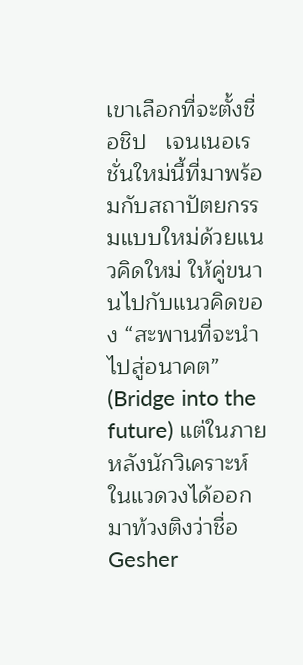เขาเลือกที่จะตั้งชื่อชิป   เจนเนอเรชั่นใหม่นี้ที่มาพร้อมกับสถาปัตยกรรมแบบใหม่ด้วยแนวคิดใหม่ ให้คู่ขนานไปกับแนวคิดของ “สะพานที่จะนำไปสู่อนาคต” (Bridge into the future) แต่ในภายหลังนักวิเคราะห์ในแวดวงได้ออกมาท้วงติงว่าชื่อ Gesher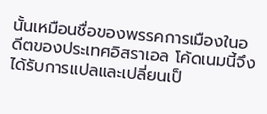นั้นเหมือนชื่อของพรรคการเมืองในอดีตของประเทศอิสราเอล โค้ดเนมนี้จึงได้รับการแปลและเปลี่ยนเป็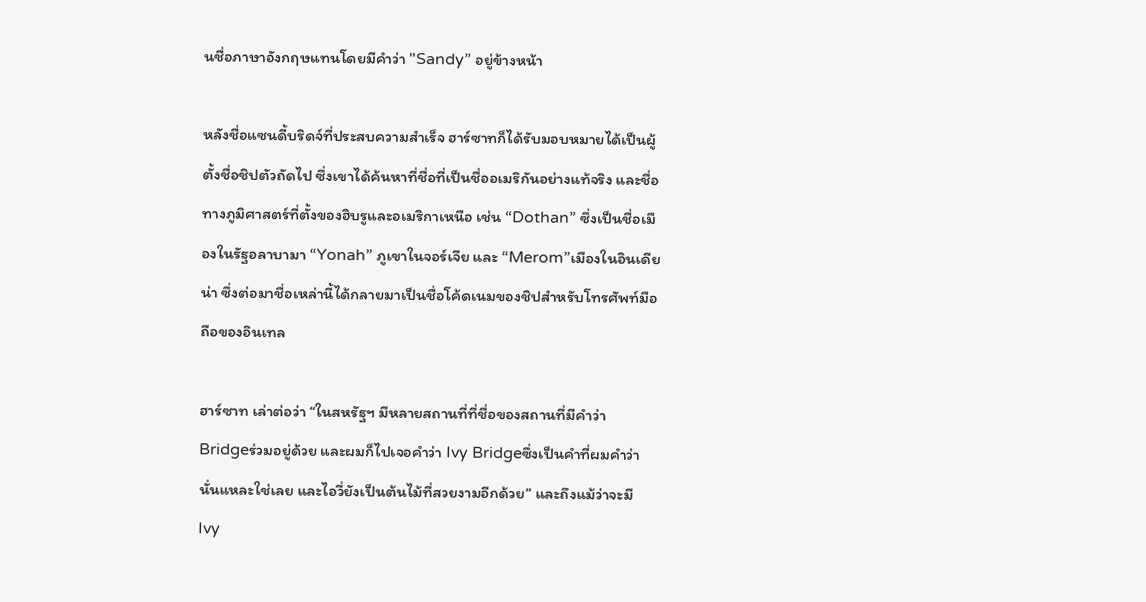นชื่อภาษาอังกฤษแทนโดยมีคำว่า "Sandy” อยู่ข้างหน้า

หลังชื่อแซนดี้บริดจ์ที่ประสบความสำเร็จ ฮาร์ซาทก็ได้รับมอบหมายได้เป็นผู้ตั้งชื่อชิปตัวถัดไป ซึ่งเขาได้ค้นหาที่ชื่อที่เป็นชื่ออเมริกันอย่างแท้จริง และชื่อทางภูมิศาสตร์ที่ตั้งของฮิบรูและอเมริกาเหนือ เช่น “Dothan” ซึ่งเป็นชื่อเมืองในรัฐอลาบามา “Yonah” ภูเขาในจอร์เจีย และ “Merom”เมืองในอินเดียน่า ซึ่งต่อมาชื่อเหล่านี้ได้กลายมาเป็นชื่อโค้ดเนมของชิปสำหรับโทรศัพท์มือถือของอินเทล

ฮาร์ซาท เล่าต่อว่า “ในสหรัฐฯ มีหลายสถานที่ที่ชื่อของสถานที่มีคำว่า Bridgeร่วมอยู่ด้วย และผมก็ไปเจอคำว่า Ivy Bridgeซึ่งเป็นคำที่ผมคำว่านั่นแหละใช่เลย และไอวี่ยังเป็นต้นไม้ที่สวยงามอีกด้วย” และถึงแม้ว่าจะมี Ivy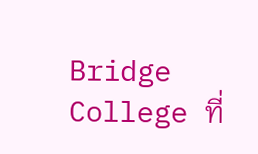Bridge College ที่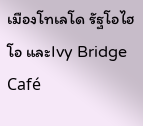เมืองโทเลโด รัฐโอไฮโอ และIvy Bridge Café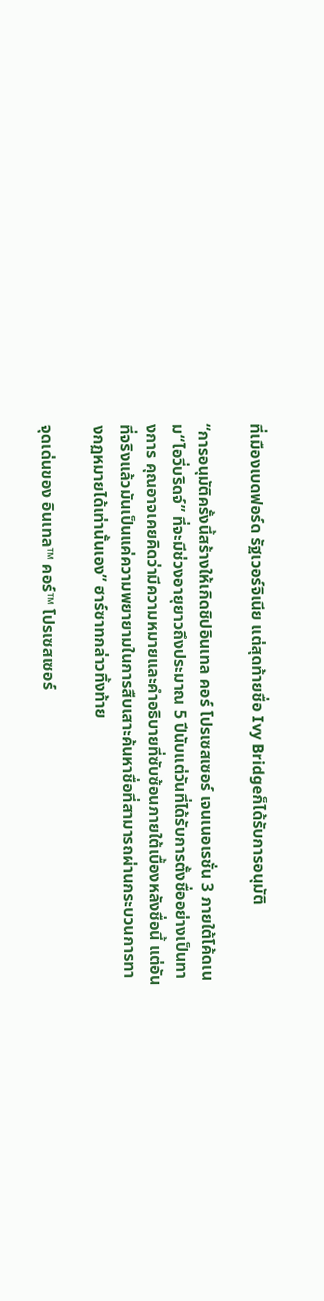ที่เมืองเบดฟอร์ด รัฐเวอร์จิเนีย แต่สุดท้ายชื่อ Ivy Bridgeก็ได้รับการอนุมัติ

“การอนุมัติครั้งนี้สร้างให้เกิดชิปอินเทล คอร์ โปรเซสเซอร์ เจนเนอเรชั่น 3 ภายใต้โค้ดเนม“ไอวี่บริดจ์” ที่จะมีช่วงอายุยาวถึงประมาณ 5 ปีนับแต่วันที่ได้รับการตั้งชื่ออย่างเป็นทางการ คุณอาจเคยคิดว่ามีความหมายและคำอธิบายที่ซับซ้อนภายใต้เบื้องหลังชื่อนี้ แต่อันที่จริงแล้วมันเป็นแค่ความพยายามในการสืบเสาะค้นหาชื่อที่สามารถผ่านกระบวนการทางกฏหมายได้เท่านั้นเอง” ฮาร์ซาทกล่าวทิ้งท้าย

จุดเด่นของ อินเทล™ คอร์™ โปรเซสเซอร์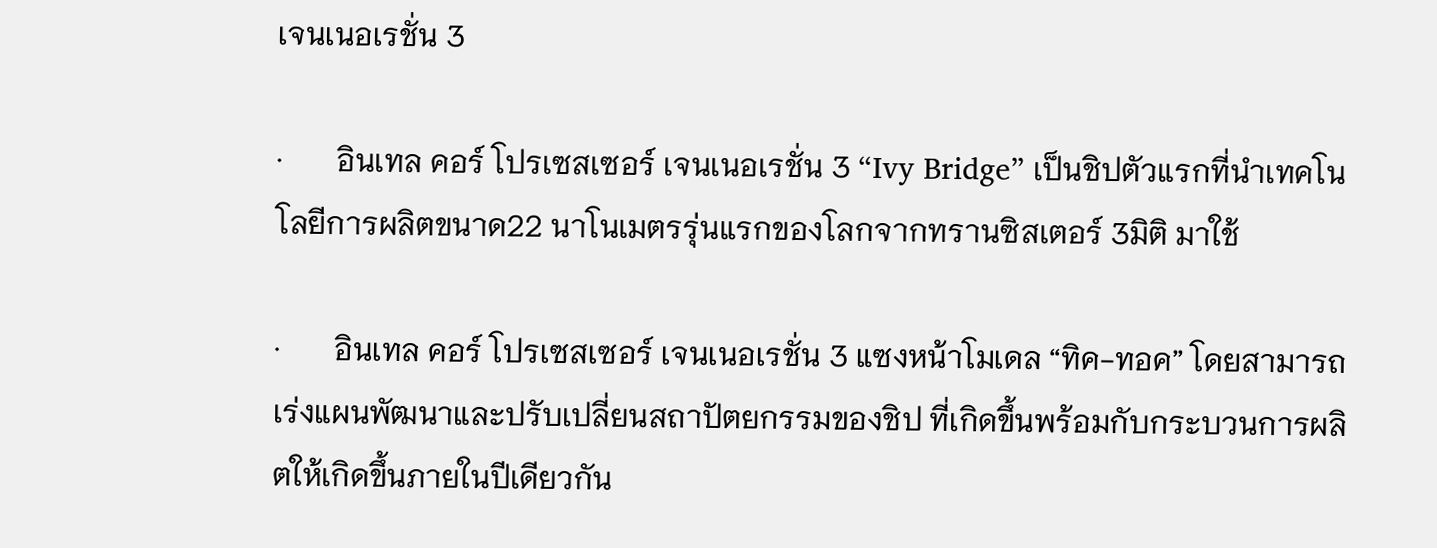เจนเนอเรชั่น 3

·       อินเทล คอร์ โปรเซสเซอร์ เจนเนอเรชั่น 3 “Ivy Bridge” เป็นชิปตัวแรกที่นำเทคโนโลยีการผลิตขนาด22 นาโนเมตรรุ่นแรกของโลกจากทรานซิสเตอร์ 3มิติ มาใช้

·       อินเทล คอร์ โปรเซสเซอร์ เจนเนอเรชั่น 3 แซงหน้าโมเดล “ทิค-ทอค” โดยสามารถเร่งแผนพัฒนาและปรับเปลี่ยนสถาปัตยกรรมของชิป ที่เกิดขึ้นพร้อมกับกระบวนการผลิตให้เกิดขึ้นภายในปีเดียวกัน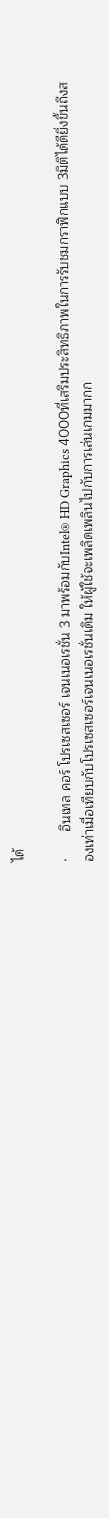ได้

·       อินเทล คอร์ โปรเซสเซอร์ เจนเนอเรชั่น 3 มาพร้อมกับIntel® HD Graphics 4000ที่เสริมประสิทธิภาพในการรับชมกราฟิกแบบ 3มิติได้ดียิ่งขึ้นถึงสองเท่าเมื่อเทียบกับโปรเซสเซอร์เจนเนอเรชั่นเดิม ให้ผู้ใช้จะเพลิดเพลินไปกับการเล่นเกมมากก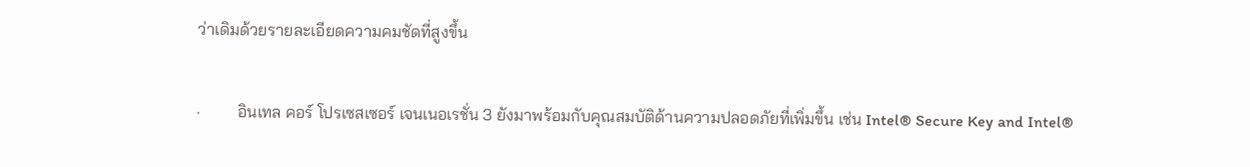ว่าเดิมด้วยรายละเอียดความคมชัดที่สูงขึ้น

·         อินเทล คอร์ โปรเซสเซอร์ เจนเนอเรชั่น 3 ยังมาพร้อมกับคุณสมบัติด้านความปลอดภัยที่เพิ่มขึ้น เช่น Intel® Secure Key and Intel®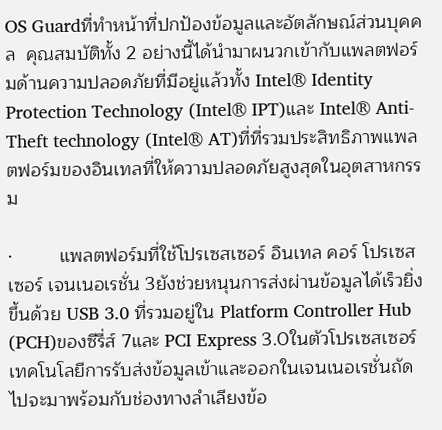OS Guardที่ทำหน้าที่ปกป้องข้อมูลและอัตลักษณ์ส่วนบุคคล  คุณสมบัติทั้ง 2 อย่างนี้ได้นำมาผนวกเข้ากับแพลตฟอร์มด้านความปลอดภัยที่มีอยู่แล้วทั้ง Intel® Identity Protection Technology (Intel® IPT)และ Intel® Anti-Theft technology (Intel® AT)ที่ที่รวมประสิทธิภาพแพลตฟอร์มของอินเทลที่ให้ความปลอดภัยสูงสุดในอุตสาหกรรม

·         แพลตฟอร์มที่ใช้โปรเซสเซอร์ อินเทล คอร์ โปรเซสเซอร์ เจนเนอเรชั่น 3ยังช่วยหนุนการส่งผ่านข้อมูลได้เร็วยิ่งขึ้นด้วย USB 3.0 ที่รวมอยู่ใน Platform Controller Hub (PCH)ของซีรี่ส์ 7และ PCI Express 3.0ในตัวโปรเซสเซอร์ เทคโนโลยีการรับส่งข้อมูลเข้าและออกในเจนเนอเรชั่นถัดไปจะมาพร้อมกับช่องทางลำเลียงข้อ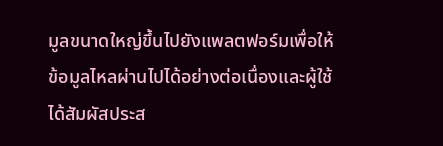มูลขนาดใหญ่ขึ้นไปยังแพลตฟอร์มเพื่อให้ข้อมูลไหลผ่านไปได้อย่างต่อเนื่องและผู้ใช้ได้สัมผัสประส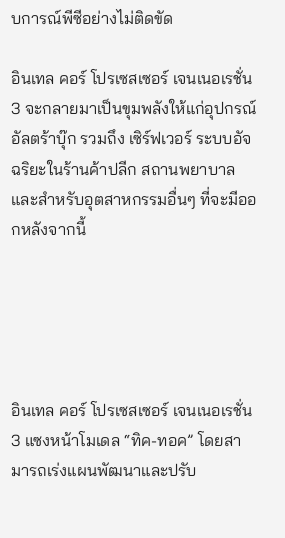บการณ์พีซีอย่างไม่ติดขัด

อินเทล คอร์ โปรเซสเซอร์ เจนเนอเรชั่น 3 จะกลายมาเป็นขุมพลังให้แก่อุปกรณ์อัลตร้าบุ๊ก รวมถึง เซิร์ฟเวอร์ ระบบอัจฉริยะในร้านค้าปลีก สถานพยาบาล และสำหรับอุตสาหกรรมอื่นๆ ที่จะมีออกหลังจากนี้





อินเทล คอร์ โปรเซสเซอร์ เจนเนอเรชั่น 3 แซงหน้าโมเดล “ทิค-ทอค” โดยสามารถเร่งแผนพัฒนาและปรับ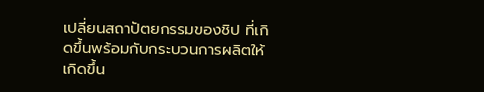เปลี่ยนสถาปัตยกรรมของชิป ที่เกิดขึ้นพร้อมกับกระบวนการผลิตให้เกิดขึ้น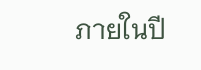ภายในปี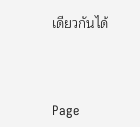เดียวกันได้



Page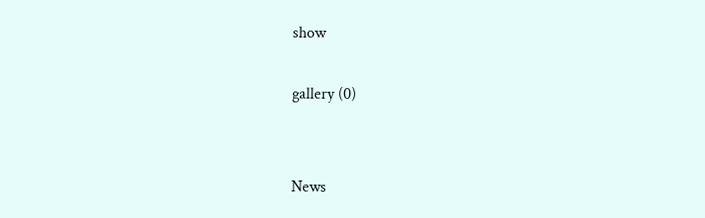show

gallery (0)


News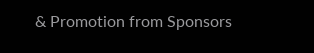& Promotion from Sponsors